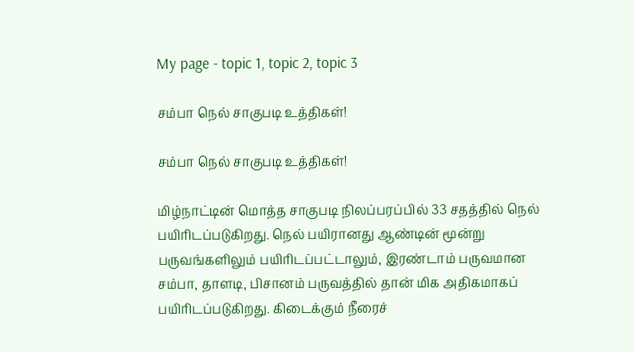My page - topic 1, topic 2, topic 3

சம்பா நெல் சாகுபடி உத்திகள்!

சம்பா நெல் சாகுபடி உத்திகள்!

மிழ்நாட்டின் மொத்த சாகுபடி நிலப்பரப்பில் 33 சதத்தில் நெல் பயிரிடப்படுகிறது. நெல் பயிரானது ஆண்டின் மூன்று பருவங்களிலும் பயிரிடப்பட்டாலும், இரண்டாம் பருவமான சம்பா, தாளடி, பிசானம் பருவத்தில் தான் மிக அதிகமாகப் பயிரிடப்படுகிறது. கிடைக்கும் நீரைச்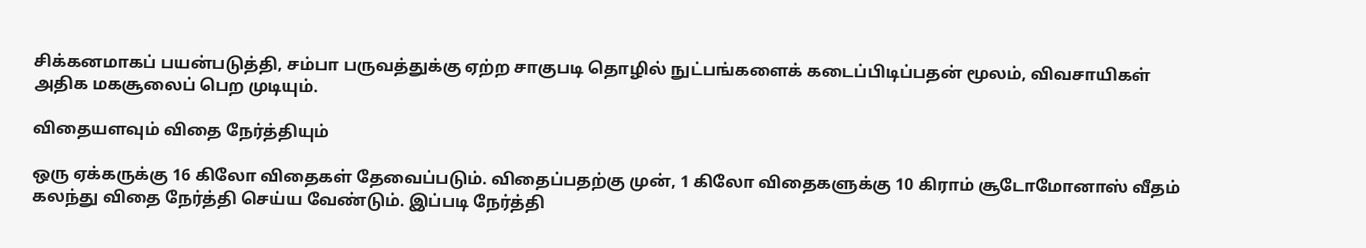சிக்கனமாகப் பயன்படுத்தி, சம்பா பருவத்துக்கு ஏற்ற சாகுபடி தொழில் நுட்பங்களைக் கடைப்பிடிப்பதன் மூலம், விவசாயிகள் அதிக மகசூலைப் பெற முடியும்.

விதையளவும் விதை நேர்த்தியும்

ஒரு ஏக்கருக்கு 16 கிலோ விதைகள் தேவைப்படும். விதைப்பதற்கு முன், 1 கிலோ விதைகளுக்கு 10 கிராம் சூடோமோனாஸ் வீதம் கலந்து விதை நேர்த்தி செய்ய வேண்டும். இப்படி நேர்த்தி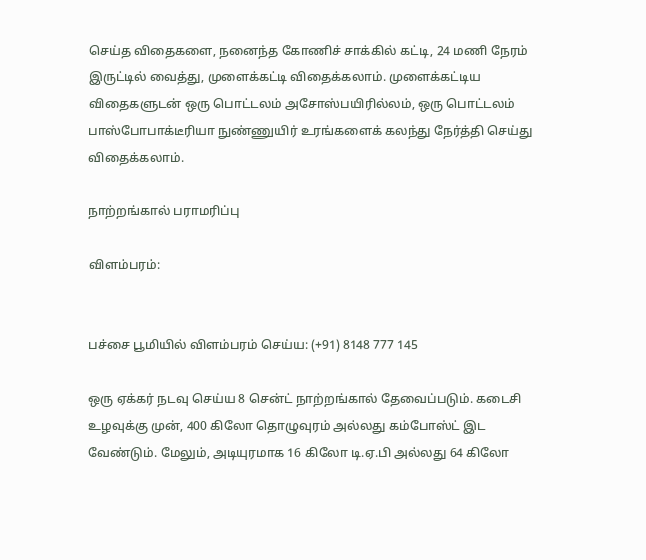செய்த விதைகளை, நனைந்த கோணிச் சாக்கில் கட்டி, 24 மணி நேரம் இருட்டில் வைத்து, முளைக்கட்டி விதைக்கலாம். முளைக்கட்டிய விதைகளுடன் ஒரு பொட்டலம் அசோஸ்பயிரில்லம், ஒரு பொட்டலம் பாஸ்போபாக்டீரியா நுண்ணுயிர் உரங்களைக் கலந்து நேர்த்தி செய்து விதைக்கலாம்.

நாற்றங்கால் பராமரிப்பு

விளம்பரம்:


பச்சை பூமியில் விளம்பரம் செய்ய: (+91) 8148 777 145

ஒரு ஏக்கர் நடவு செய்ய 8 சென்ட் நாற்றங்கால் தேவைப்படும். கடைசி உழவுக்கு முன், 400 கிலோ தொழுவுரம் அல்லது கம்போஸ்ட் இட வேண்டும். மேலும், அடியுரமாக 16 கிலோ டி.ஏ.பி அல்லது 64 கிலோ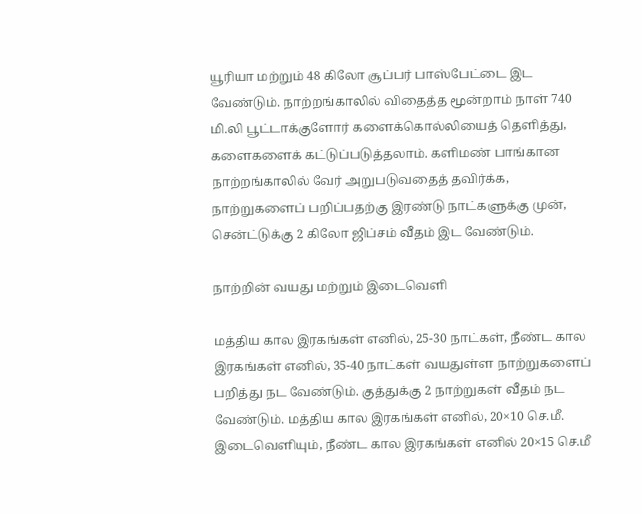யூரியா மற்றும் 48 கிலோ சூப்பர் பாஸ்பேட்டை இட வேண்டும். நாற்றங்காலில் விதைத்த மூன்றாம் நாள் 740 மி.லி பூட்டாக்குளோர் களைக்கொல்லியைத் தெளித்து, களைகளைக் கட்டுப்படுத்தலாம். களிமண் பாங்கான நாற்றங்காலில் வேர் அறுபடுவதைத் தவிர்க்க, நாற்றுகளைப் பறிப்பதற்கு இரண்டு நாட்களுக்கு முன், சென்ட்டுக்கு 2 கிலோ ஜிப்சம் வீதம் இட வேண்டும்.

நாற்றின் வயது மற்றும் இடைவெளி

மத்திய கால இரகங்கள் எனில், 25-30 நாட்கள், நீண்ட கால இரகங்கள் எனில், 35-40 நாட்கள் வயதுள்ள நாற்றுகளைப் பறித்து நட வேண்டும். குத்துக்கு 2 நாற்றுகள் வீதம் நட வேண்டும். மத்திய கால இரகங்கள் எனில், 20×10 செ.மீ. இடைவெளியும், நீண்ட கால இரகங்கள் எனில் 20×15 செ.மீ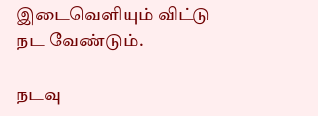இடைவெளியும் விட்டு நட வேண்டும்.

நடவு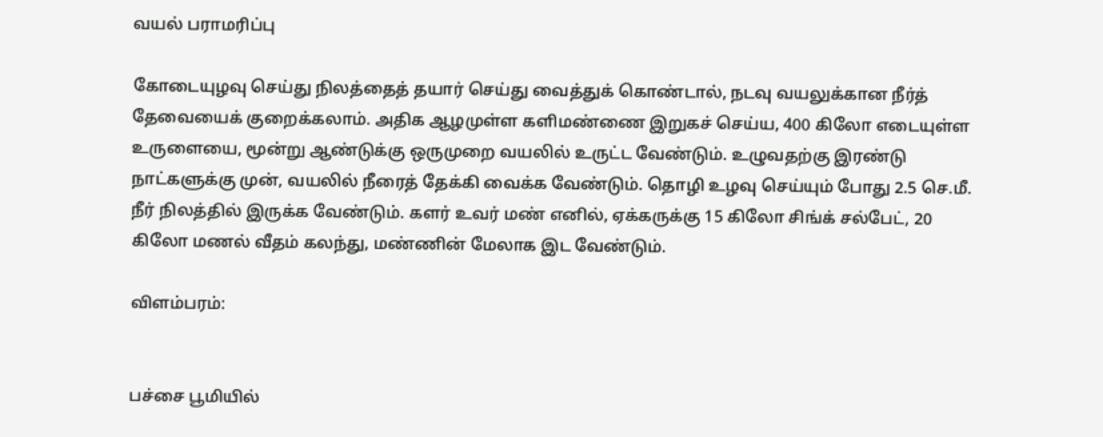வயல் பராமரிப்பு

கோடையுழவு செய்து நிலத்தைத் தயார் செய்து வைத்துக் கொண்டால், நடவு வயலுக்கான நீர்த் தேவையைக் குறைக்கலாம். அதிக ஆழமுள்ள களிமண்ணை இறுகச் செய்ய, 400 கிலோ எடையுள்ள உருளையை, மூன்று ஆண்டுக்கு ஒருமுறை வயலில் உருட்ட வேண்டும். உழுவதற்கு இரண்டு நாட்களுக்கு முன், வயலில் நீரைத் தேக்கி வைக்க வேண்டும். தொழி உழவு செய்யும் போது 2.5 செ.மீ. நீர் நிலத்தில் இருக்க வேண்டும். களர் உவர் மண் எனில், ஏக்கருக்கு 15 கிலோ சிங்க் சல்பேட், 20 கிலோ மணல் வீதம் கலந்து, மண்ணின் மேலாக இட வேண்டும்.

விளம்பரம்:


பச்சை பூமியில்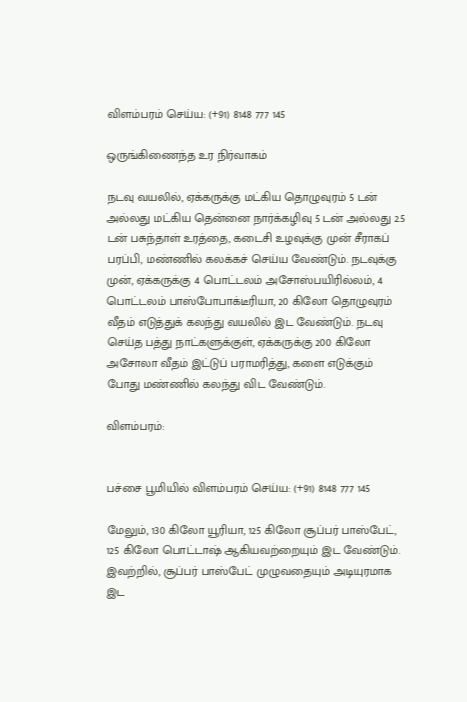விளம்பரம் செய்ய: (+91) 8148 777 145

ஒருங்கிணைந்த உர நிர்வாகம்

நடவு வயலில், ஏக்கருக்கு மட்கிய தொழுவுரம் 5 டன் அல்லது மட்கிய தென்னை நார்க்கழிவு 5 டன் அல்லது 2.5 டன் பசுந்தாள் உரத்தை, கடைசி உழவுக்கு முன் சீராகப் பரப்பி, மண்ணில் கலக்கச் செய்ய வேண்டும். நடவுக்கு முன், ஏக்கருக்கு 4 பொட்டலம் அசோஸ்பயிரில்லம், 4 பொட்டலம் பாஸ்போபாக்டீரியா, 20 கிலோ தொழுவுரம் வீதம் எடுத்துக் கலந்து வயலில் இட வேண்டும். நடவு செய்த பத்து நாட்களுக்குள், ஏக்கருக்கு 200 கிலோ அசோலா வீதம் இட்டுப் பராமரித்து, களை எடுக்கும் போது மண்ணில் கலந்து விட வேண்டும்.

விளம்பரம்:


பச்சை பூமியில் விளம்பரம் செய்ய: (+91) 8148 777 145

மேலும், 130 கிலோ யூரியா, 125 கிலோ சூப்பர் பாஸ்பேட், 125 கிலோ பொட்டாஷ் ஆகியவற்றையும் இட வேண்டும். இவற்றில், சூப்பர் பாஸ்பேட் முழுவதையும் அடியுரமாக இட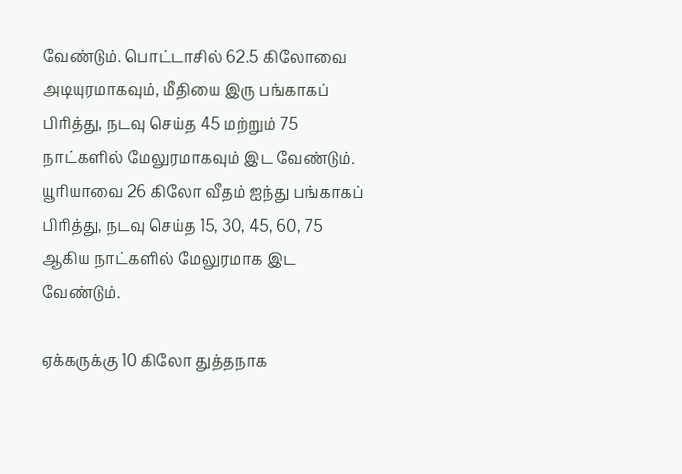வேண்டும். பொட்டாசில் 62.5 கிலோவை அடியுரமாகவும், மீதியை இரு பங்காகப் பிரித்து, நடவு செய்த 45 மற்றும் 75 நாட்களில் மேலுரமாகவும் இட வேண்டும். யூரியாவை 26 கிலோ வீதம் ஐந்து பங்காகப் பிரித்து, நடவு செய்த 15, 30, 45, 60, 75 ஆகிய நாட்களில் மேலுரமாக இட வேண்டும்.

ஏக்கருக்கு 10 கிலோ துத்தநாக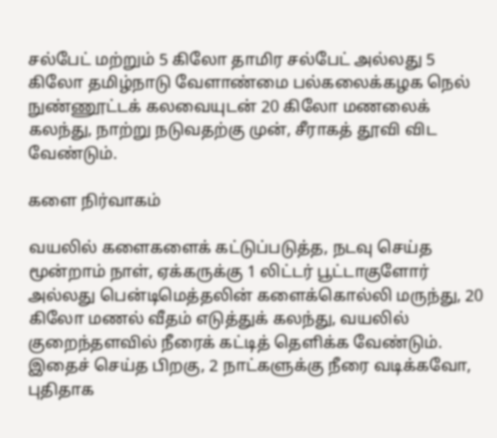சல்பேட் மற்றும் 5 கிலோ தாமிர சல்பேட் அல்லது 5 கிலோ தமிழ்நாடு வேளாண்மை பல்கலைக்கழக நெல் நுண்ணூட்டக் கலவையுடன் 20 கிலோ மணலைக் கலந்து, நாற்று நடுவதற்கு முன், சீராகத் தூவி விட வேண்டும்.

களை நிர்வாகம்

வயலில் களைகளைக் கட்டுப்படுத்த, நடவு செய்த மூன்றாம் நாள், ஏக்கருக்கு 1 லிட்டர் பூட்டாகுளோர் அல்லது பென்டிமெத்தலின் களைக்கொல்லி மருந்து, 20 கிலோ மணல் வீதம் எடுத்துக் கலந்து, வயலில் குறைந்தளவில் நீரைக் கட்டித் தெளிக்க வேண்டும். இதைச் செய்த பிறகு, 2 நாட்களுக்கு நீரை வடிக்கவோ, புதிதாக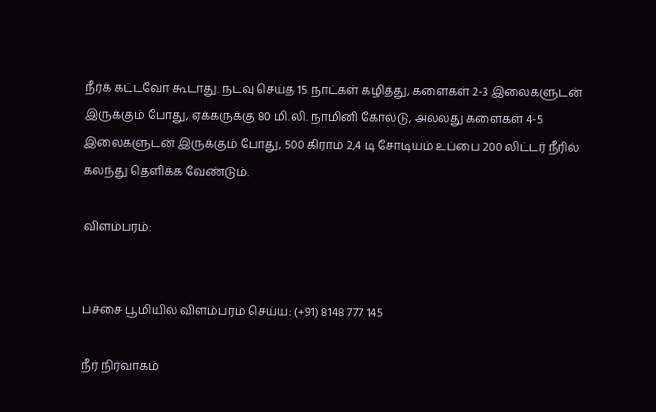நீர்க் கட்டவோ கூடாது. நடவு செய்த 15 நாட்கள் கழித்து, களைகள் 2-3 இலைகளுடன் இருக்கும் போது, ஏக்கருக்கு 80 மி.லி. நாமினி கோல்டு, அல்லது களைகள் 4-5 இலைகளுடன் இருக்கும் போது, 500 கிராம் 2,4 டி சோடியம் உப்பை 200 லிட்டர் நீரில் கலந்து தெளிக்க வேண்டும்.

விளம்பரம்:


பச்சை பூமியில் விளம்பரம் செய்ய: (+91) 8148 777 145

நீர் நிர்வாகம்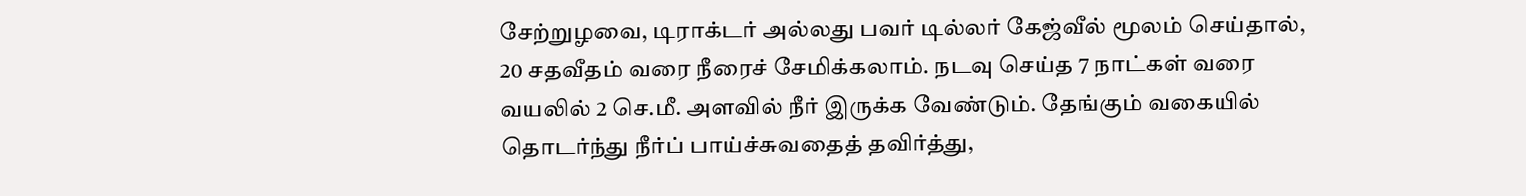சேற்றுழவை, டிராக்டர் அல்லது பவர் டில்லர் கேஜ்வீல் மூலம் செய்தால், 20 சதவீதம் வரை நீரைச் சேமிக்கலாம். நடவு செய்த 7 நாட்கள் வரை வயலில் 2 செ.மீ. அளவில் நீர் இருக்க வேண்டும். தேங்கும் வகையில் தொடர்ந்து நீர்ப் பாய்ச்சுவதைத் தவிர்த்து,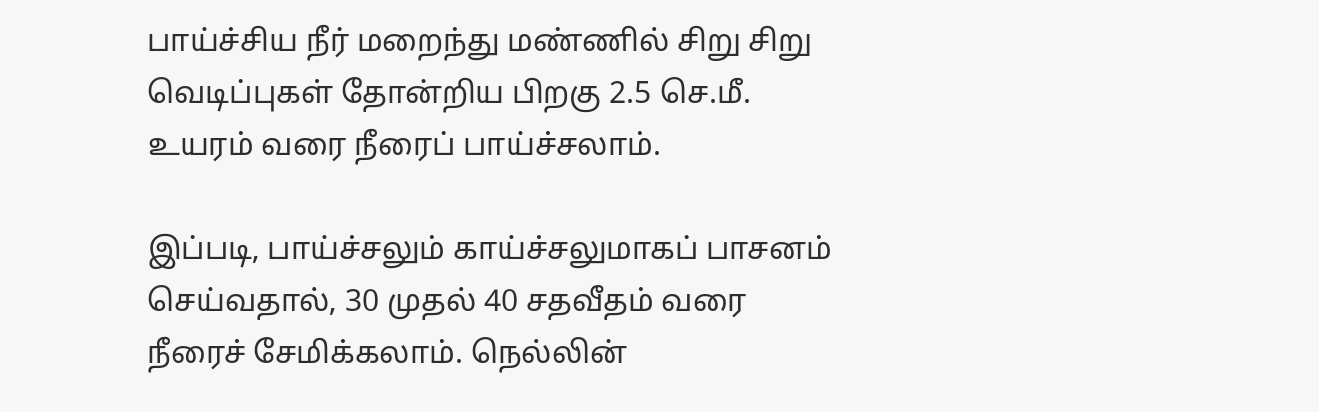பாய்ச்சிய நீர் மறைந்து மண்ணில் சிறு சிறு வெடிப்புகள் தோன்றிய பிறகு 2.5 செ.மீ. உயரம் வரை நீரைப் பாய்ச்சலாம்.

இப்படி, பாய்ச்சலும் காய்ச்சலுமாகப் பாசனம் செய்வதால், 30 முதல் 40 சதவீதம் வரை நீரைச் சேமிக்கலாம். நெல்லின்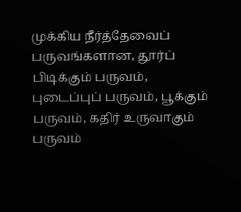முக்கிய நீர்த்தேவைப் பருவங்களான, தூர்ப் பிடிக்கும் பருவம், புடைப்புப் பருவம், பூக்கும் பருவம், கதிர் உருவாகும் பருவம்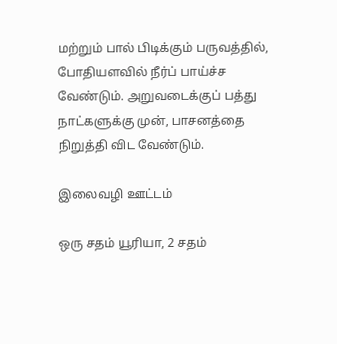மற்றும் பால் பிடிக்கும் பருவத்தில், போதியளவில் நீர்ப் பாய்ச்ச வேண்டும். அறுவடைக்குப் பத்து நாட்களுக்கு முன், பாசனத்தை நிறுத்தி விட வேண்டும்.

இலைவழி ஊட்டம்

ஒரு சதம் யூரியா, 2 சதம்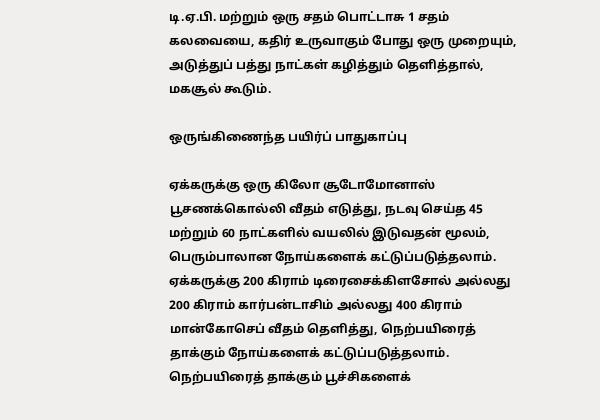டி.ஏ.பி. மற்றும் ஒரு சதம் பொட்டாசு 1 சதம் கலவையை, கதிர் உருவாகும் போது ஒரு முறையும், அடுத்துப் பத்து நாட்கள் கழித்தும் தெளித்தால், மகசூல் கூடும்.

ஒருங்கிணைந்த பயிர்ப் பாதுகாப்பு

ஏக்கருக்கு ஒரு கிலோ சூடோமோனாஸ் பூசணக்கொல்லி வீதம் எடுத்து, நடவு செய்த 45 மற்றும் 60 நாட்களில் வயலில் இடுவதன் மூலம், பெரும்பாலான நோய்களைக் கட்டுப்படுத்தலாம். ஏக்கருக்கு 200 கிராம் டிரைசைக்கிளசோல் அல்லது 200 கிராம் கார்பன்டாசிம் அல்லது 400 கிராம் மான்கோசெப் வீதம் தெளித்து, நெற்பயிரைத் தாக்கும் நோய்களைக் கட்டுப்படுத்தலாம். நெற்பயிரைத் தாக்கும் பூச்சிகளைக்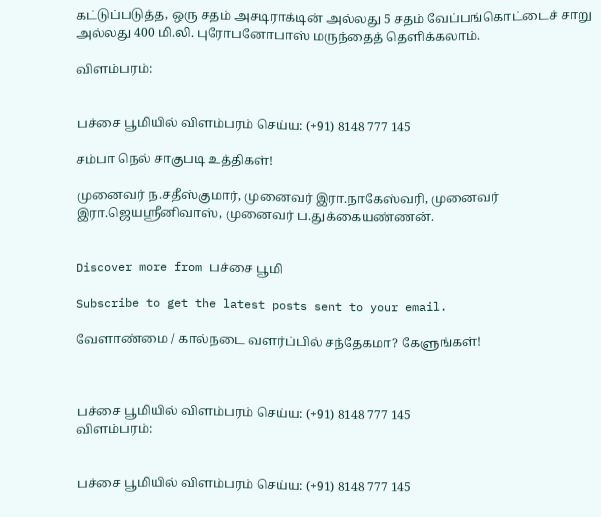கட்டுப்படுத்த, ஒரு சதம் அசடிராக்டின் அல்லது 5 சதம் வேப்பங்கொட்டைச் சாறு அல்லது 400 மி.லி. புரோபனோபாஸ் மருந்தைத் தெளிக்கலாம்.

விளம்பரம்:


பச்சை பூமியில் விளம்பரம் செய்ய: (+91) 8148 777 145

சம்பா நெல் சாகுபடி உத்திகள்!

முனைவர் ந.சதீஸ்குமார், முனைவர் இரா.நாகேஸ்வரி, முனைவர் இரா.ஜெயஸ்ரீனிவாஸ், முனைவர் ப.துக்கையண்ணன்.


Discover more from பச்சை பூமி

Subscribe to get the latest posts sent to your email.

வேளாண்மை / கால்நடை வளர்ப்பில் சந்தேகமா? கேளுங்கள்!



பச்சை பூமியில் விளம்பரம் செய்ய: (+91) 8148 777 145
விளம்பரம்:


பச்சை பூமியில் விளம்பரம் செய்ய: (+91) 8148 777 145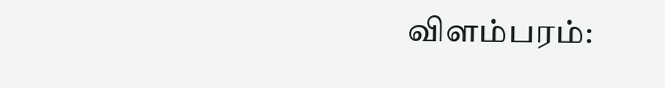விளம்பரம்: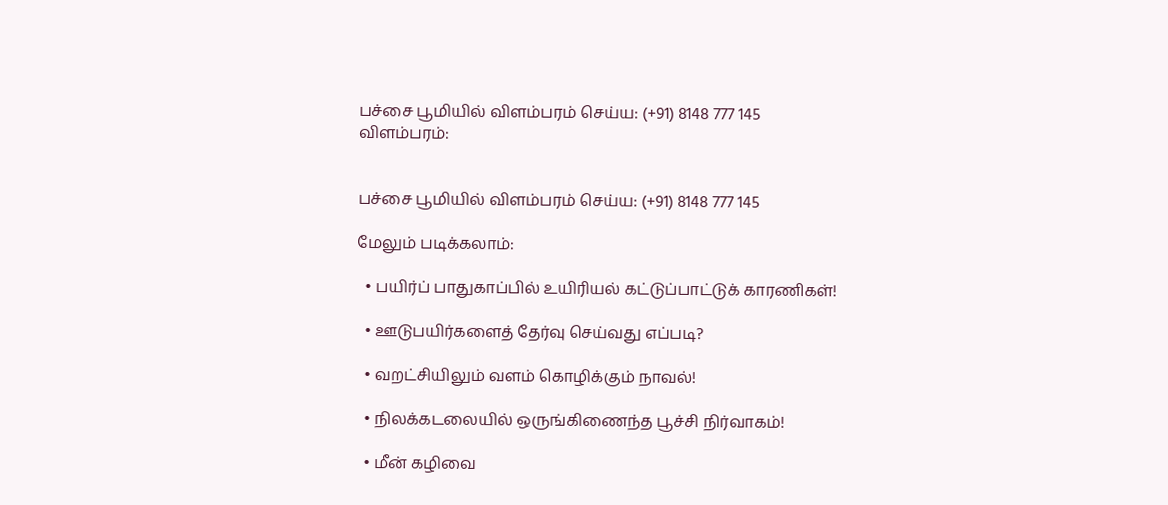பச்சை பூமியில் விளம்பரம் செய்ய: (+91) 8148 777 145
விளம்பரம்:


பச்சை பூமியில் விளம்பரம் செய்ய: (+91) 8148 777 145

மேலும் படிக்கலாம்:

  • பயிர்ப் பாதுகாப்பில் உயிரியல் கட்டுப்பாட்டுக் காரணிகள்!

  • ஊடுபயிர்களைத் தேர்வு செய்வது எப்படி?

  • வறட்சியிலும் வளம் கொழிக்கும் நாவல்!

  • நிலக்கடலையில் ஒருங்கிணைந்த பூச்சி நிர்வாகம்!

  • மீன் கழிவை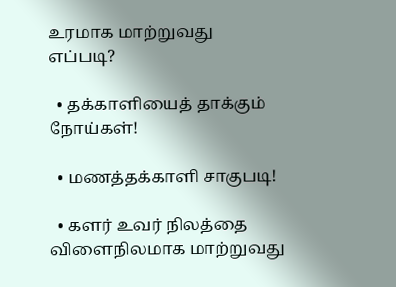உரமாக மாற்றுவது எப்படி?

  • தக்காளியைத் தாக்கும் நோய்கள்!

  • மணத்தக்காளி சாகுபடி!

  • களர் உவர் நிலத்தை விளைநிலமாக மாற்றுவது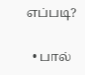எப்படி?

  • பால்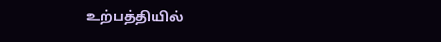உற்பத்தியில்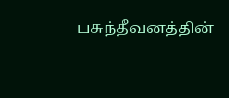பசுந்தீவனத்தின்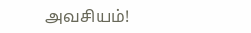அவசியம்!